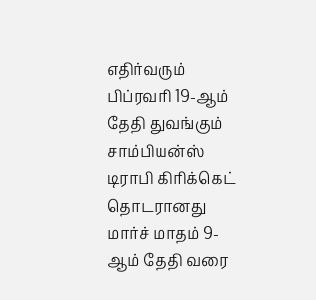எதிர்வரும் பிப்ரவரி 19-ஆம் தேதி துவங்கும் சாம்பியன்ஸ் டிராபி கிரிக்கெட் தொடரானது மார்ச் மாதம் 9-ஆம் தேதி வரை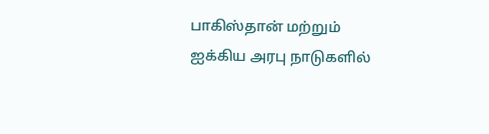பாகிஸ்தான் மற்றும் ஐக்கிய அரபு நாடுகளில்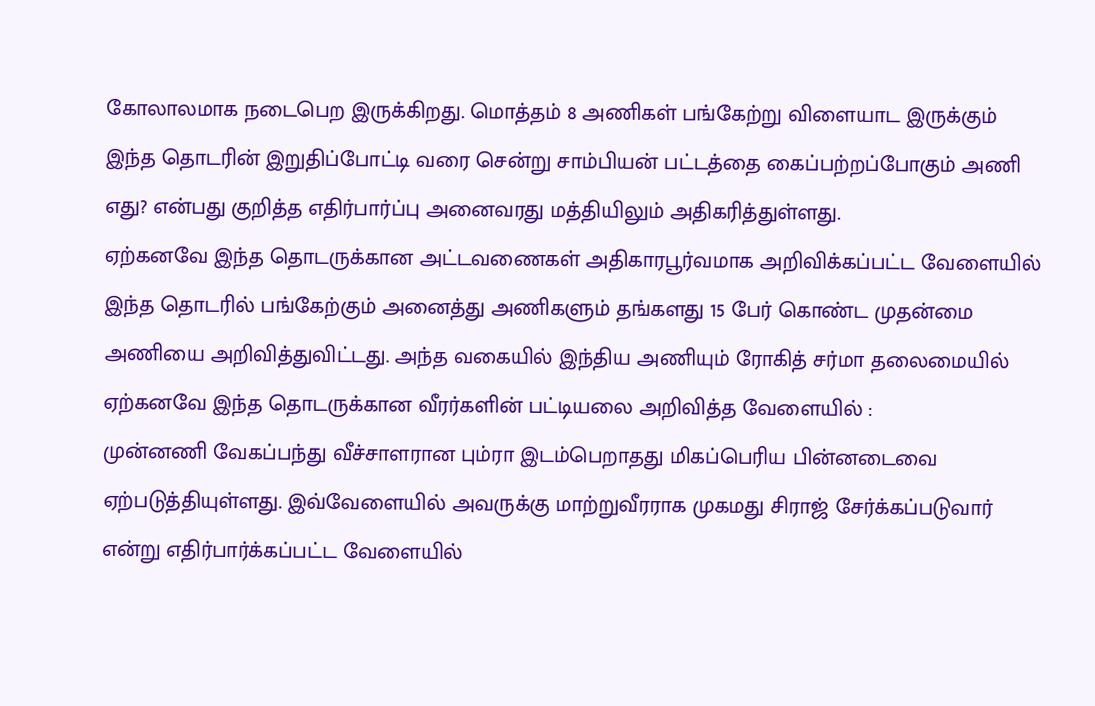கோலாலமாக நடைபெற இருக்கிறது. மொத்தம் 8 அணிகள் பங்கேற்று விளையாட இருக்கும் இந்த தொடரின் இறுதிப்போட்டி வரை சென்று சாம்பியன் பட்டத்தை கைப்பற்றப்போகும் அணி எது? என்பது குறித்த எதிர்பார்ப்பு அனைவரது மத்தியிலும் அதிகரித்துள்ளது.
ஏற்கனவே இந்த தொடருக்கான அட்டவணைகள் அதிகாரபூர்வமாக அறிவிக்கப்பட்ட வேளையில் இந்த தொடரில் பங்கேற்கும் அனைத்து அணிகளும் தங்களது 15 பேர் கொண்ட முதன்மை அணியை அறிவித்துவிட்டது. அந்த வகையில் இந்திய அணியும் ரோகித் சர்மா தலைமையில் ஏற்கனவே இந்த தொடருக்கான வீரர்களின் பட்டியலை அறிவித்த வேளையில் :
முன்னணி வேகப்பந்து வீச்சாளரான பும்ரா இடம்பெறாதது மிகப்பெரிய பின்னடைவை ஏற்படுத்தியுள்ளது. இவ்வேளையில் அவருக்கு மாற்றுவீரராக முகமது சிராஜ் சேர்க்கப்படுவார் என்று எதிர்பார்க்கப்பட்ட வேளையில்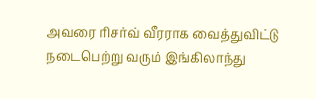அவரை ரிசர்வ் வீரராக வைத்துவிட்டு நடைபெற்று வரும் இங்கிலாந்து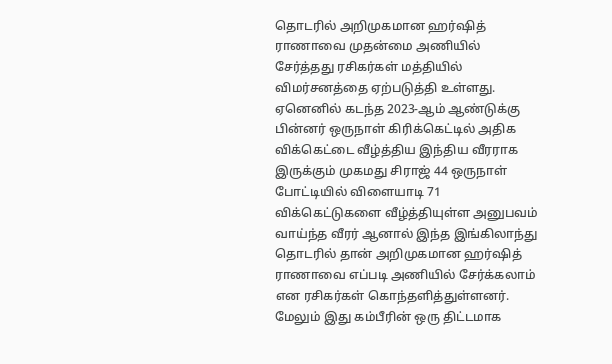தொடரில் அறிமுகமான ஹர்ஷித் ராணாவை முதன்மை அணியில் சேர்த்தது ரசிகர்கள் மத்தியில் விமர்சனத்தை ஏற்படுத்தி உள்ளது.
ஏனெனில் கடந்த 2023-ஆம் ஆண்டுக்கு பின்னர் ஒருநாள் கிரிக்கெட்டில் அதிக விக்கெட்டை வீழ்த்திய இந்திய வீரராக இருக்கும் முகமது சிராஜ் 44 ஒருநாள் போட்டியில் விளையாடி 71 விக்கெட்டுகளை வீழ்த்தியுள்ள அனுபவம் வாய்ந்த வீரர் ஆனால் இந்த இங்கிலாந்து தொடரில் தான் அறிமுகமான ஹர்ஷித் ராணாவை எப்படி அணியில் சேர்க்கலாம் என ரசிகர்கள் கொந்தளித்துள்ளனர்.
மேலும் இது கம்பீரின் ஒரு திட்டமாக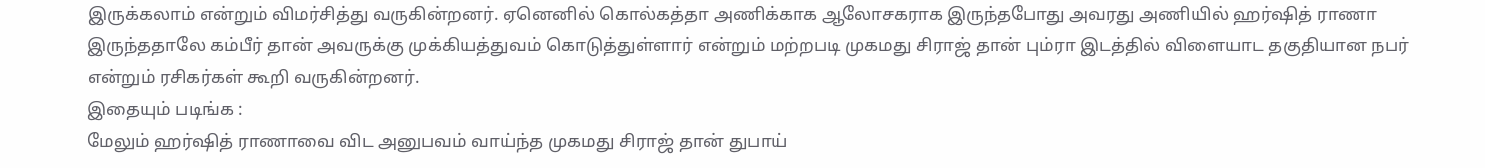இருக்கலாம் என்றும் விமர்சித்து வருகின்றனர். ஏனெனில் கொல்கத்தா அணிக்காக ஆலோசகராக இருந்தபோது அவரது அணியில் ஹர்ஷித் ராணா இருந்ததாலே கம்பீர் தான் அவருக்கு முக்கியத்துவம் கொடுத்துள்ளார் என்றும் மற்றபடி முகமது சிராஜ் தான் பும்ரா இடத்தில் விளையாட தகுதியான நபர் என்றும் ரசிகர்கள் கூறி வருகின்றனர்.
இதையும் படிங்க :
மேலும் ஹர்ஷித் ராணாவை விட அனுபவம் வாய்ந்த முகமது சிராஜ் தான் துபாய்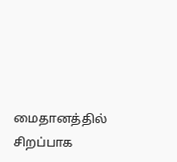மைதானத்தில் சிறப்பாக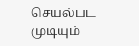செயல்பட முடியும்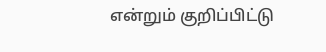என்றும் குறிப்பிட்டு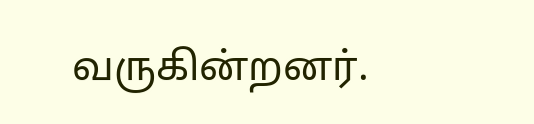வருகின்றனர்.